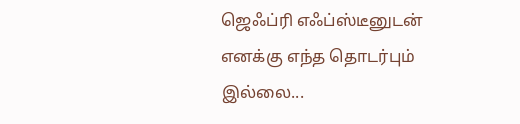ஜெஃப்ரி எஃப்ஸ்டீனுடன் எனக்கு எந்த தொடர்பும் இல்லை...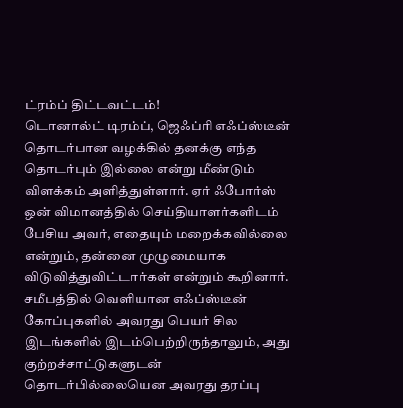ட்ரம்ப் திட்டவட்டம்!
டொனால்ட் டிரம்ப், ஜெஃப்ரி எஃப்ஸ்டீன் தொடர்பான வழக்கில் தனக்கு எந்த தொடர்பும் இல்லை என்று மீண்டும் விளக்கம் அளித்துள்ளார். ஏர் ஃபோர்ஸ் ஒன் விமானத்தில் செய்தியாளர்களிடம் பேசிய அவர், எதையும் மறைக்கவில்லை என்றும், தன்னை முழுமையாக விடுவித்துவிட்டார்கள் என்றும் கூறினார். சமீபத்தில் வெளியான எஃப்ஸ்டீன் கோப்புகளில் அவரது பெயர் சில இடங்களில் இடம்பெற்றிருந்தாலும், அது குற்றச்சாட்டுகளுடன் தொடர்பில்லையென அவரது தரப்பு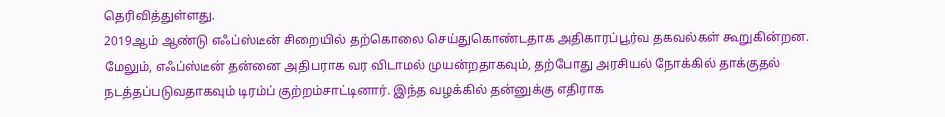தெரிவித்துள்ளது.
2019ஆம் ஆண்டு எஃப்ஸ்டீன் சிறையில் தற்கொலை செய்துகொண்டதாக அதிகாரப்பூர்வ தகவல்கள் கூறுகின்றன. மேலும், எஃப்ஸ்டீன் தன்னை அதிபராக வர விடாமல் முயன்றதாகவும், தற்போது அரசியல் நோக்கில் தாக்குதல் நடத்தப்படுவதாகவும் டிரம்ப் குற்றம்சாட்டினார். இந்த வழக்கில் தன்னுக்கு எதிராக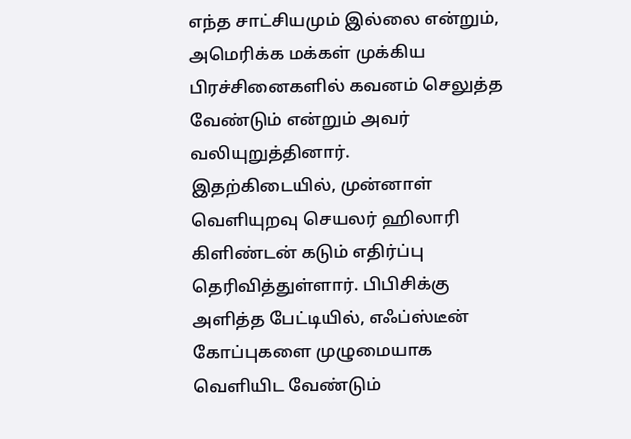எந்த சாட்சியமும் இல்லை என்றும், அமெரிக்க மக்கள் முக்கிய பிரச்சினைகளில் கவனம் செலுத்த வேண்டும் என்றும் அவர் வலியுறுத்தினார்.
இதற்கிடையில், முன்னாள் வெளியுறவு செயலர் ஹிலாரி கிளிண்டன் கடும் எதிர்ப்பு தெரிவித்துள்ளார். பிபிசிக்கு அளித்த பேட்டியில், எஃப்ஸ்டீன் கோப்புகளை முழுமையாக வெளியிட வேண்டும்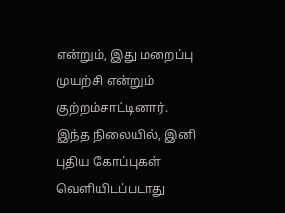என்றும், இது மறைப்பு முயற்சி என்றும் குற்றம்சாட்டினார். இந்த நிலையில், இனி புதிய கோப்புகள் வெளியிடப்படாது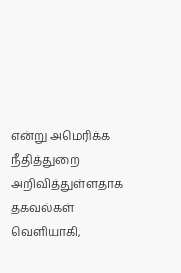என்று அமெரிக்க நீதித்துறை அறிவித்துள்ளதாக தகவல்கள் வெளியாகி,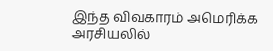இந்த விவகாரம் அமெரிக்க அரசியலில்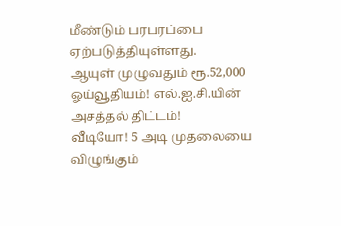மீண்டும் பரபரப்பை ஏற்படுத்தியுள்ளது.
ஆயுள் முழுவதும் ரூ.52,000 ஓய்வூதியம்! எல்.ஐ.சி.யின் அசத்தல் திட்டம்!
வீடியோ! 5 அடி முதலையை விழுங்கும்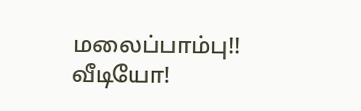மலைப்பாம்பு!!
வீடியோ!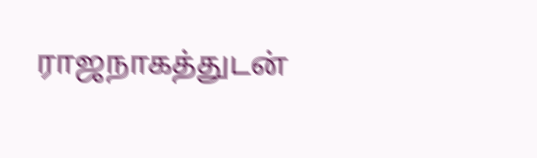ராஜநாகத்துடன்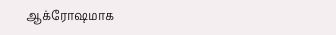ஆக்ரோஷமாக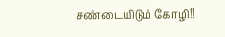சண்டையிடும் கோழி!!